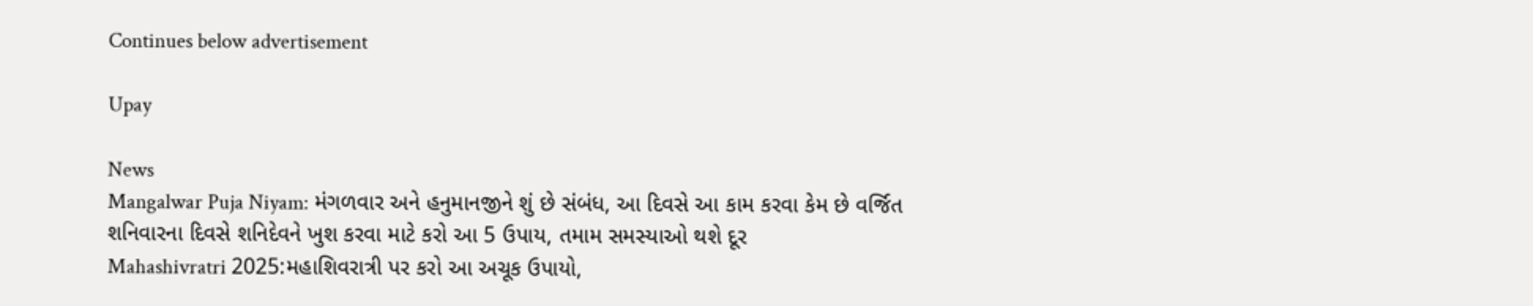Continues below advertisement

Upay

News
Mangalwar Puja Niyam: મંગળવાર અને હનુમાનજીને શું છે સંબંધ, આ દિવસે આ કામ કરવા કેમ છે વર્જિત
શનિવારના દિવસે શનિદેવને ખુશ કરવા માટે કરો આ 5 ઉપાય, તમામ સમસ્યાઓ થશે દૂર
Mahashivratri 2025:મહાશિવરાત્રી પર કરો આ અચૂક ઉપાયો,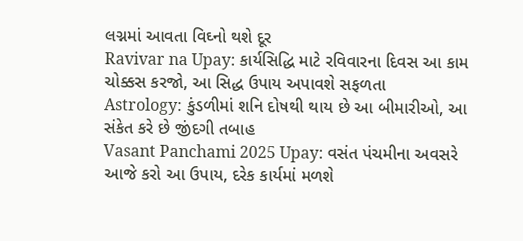લગ્નમાં આવતા વિઘ્નો થશે દૂર
Ravivar na Upay: કાર્યસિદ્ધિ માટે રવિવારના દિવસ આ કામ ચોક્કસ કરજો, આ સિદ્ધ ઉપાય અપાવશે સફળતા
Astrology: કુંડળીમાં શનિ દોષથી થાય છે આ બીમારીઓ, આ સંકેત કરે છે જીંદગી તબાહ
Vasant Panchami 2025 Upay: વસંત પંચમીના અવસરે આજે કરો આ ઉપાય, દરેક કાર્યમાં મળશે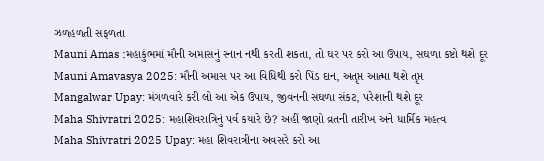ઝળહળતી સફળતા
Mauni Amas :મહાકુંભમાં મૌની અમાસનું સ્નાન નથી કરતી શકતા, તો ઘર પર કરો આ ઉપાય, સઘળા કષ્ટો થશે દૂર
Mauni Amavasya 2025: મૌની અમાસ પર આ વિધિથી કરો પિંડ દાન, અતૃપ્ત આત્મા થશે તૃપ્ત
Mangalwar Upay: મંગળવારે કરી લો આ એક ઉપાય, જીવનની સઘળા સંકટ, પરેશાની થશે દૂર
Maha Shivratri 2025: મહાશિવરાત્રિનું પર્વ કયારે છે? અહીં જાણો વ્રતની તારીખ અને ધાર્મિક મહત્વ
Maha Shivratri 2025 Upay: મહા શિવરાત્રીના અવસરે કરો આ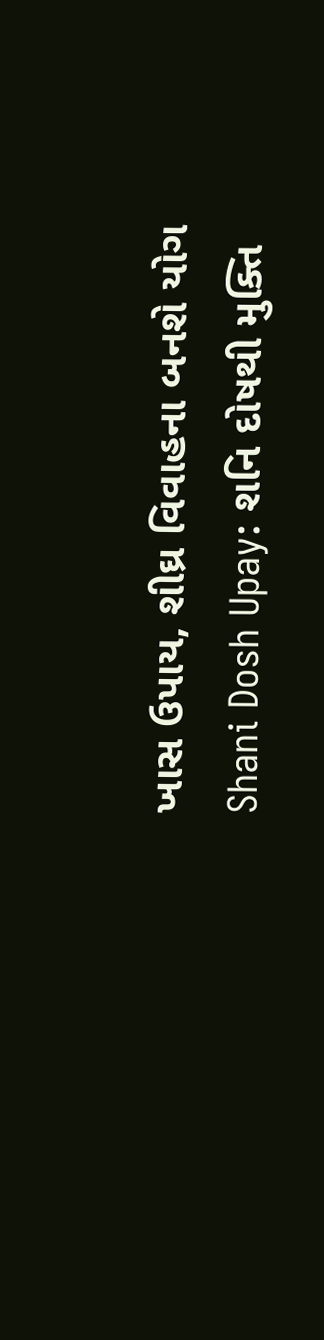ખાસ ઉપાય, શીઘ્ર વિવાહના બનશે યોગ
Shani Dosh Upay: શનિ દોષથી મુક્તિ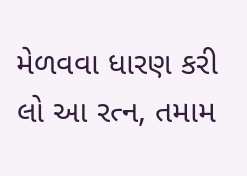મેળવવા ધારણ કરી લો આ રત્ન, તમામ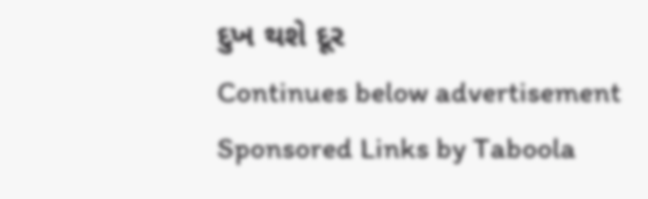દુખ થશે દૂર
Continues below advertisement
Sponsored Links by Taboola